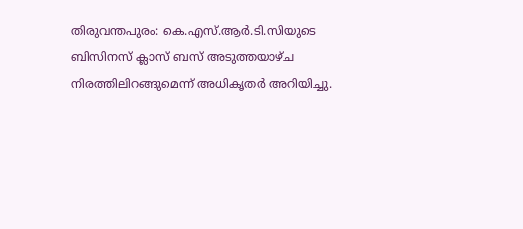തിരുവന്തപുരം: കെ.എസ്.ആർ.ടി.സിയുടെ ബിസിനസ് ക്ലാസ് ബസ് അടുത്തയാഴ്ച നിരത്തിലിറങ്ങുമെന്ന് അധികൃതർ അറിയിച്ചു.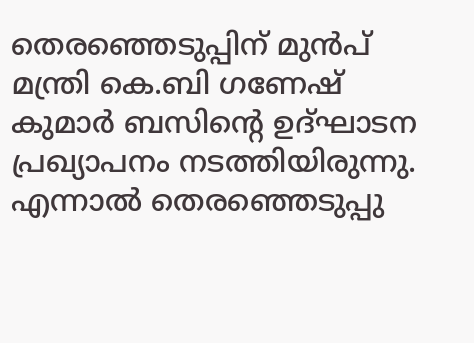തെരഞ്ഞെടുപ്പിന് മുൻപ് മന്ത്രി കെ.ബി ഗണേഷ് കുമാർ ബസിൻ്റെ ഉദ്ഘാടന പ്രഖ്യാപനം നടത്തിയിരുന്നു. എന്നാൽ തെരഞ്ഞെടുപ്പു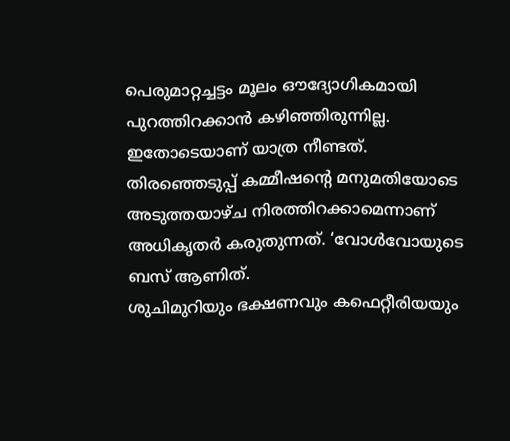പെരുമാറ്റച്ചട്ടം മൂലം ഔദ്യോഗികമായി പുറത്തിറക്കാൻ കഴിഞ്ഞിരുന്നില്ല. ഇതോടെയാണ് യാത്ര നീണ്ടത്. തിരഞ്ഞെടുപ്പ് കമ്മീഷൻ്റെ മനുമതിയോടെ അടുത്തയാഴ്ച നിരത്തിറക്കാമെന്നാണ് അധികൃതർ കരുതുന്നത്. ‘വോൾവോയുടെ ബസ് ആണിത്.
ശുചിമുറിയും ഭക്ഷണവും കഫെറ്റീരിയയും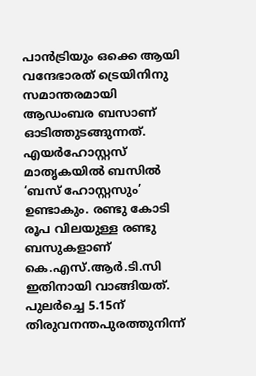പാൻട്രിയും ഒക്കെ ആയി വന്ദേഭാരത് ട്രെയിനിനു സമാന്തരമായി ആഡംബര ബസാണ് ഓടിത്തുടങ്ങുന്നത്. എയർഹോസ്റ്റസ് മാതൃകയിൽ ബസിൽ ‘ബസ് ഹോസ്റ്റസും’ ഉണ്ടാകും. രണ്ടു കോടി രൂപ വിലയുള്ള രണ്ടു ബസുകളാണ് കെ.എസ്.ആർ.ടി.സി ഇതിനായി വാങ്ങിയത്. പുലർച്ചെ 5.15ന് തിരുവനന്തപുരത്തുനിന്ന്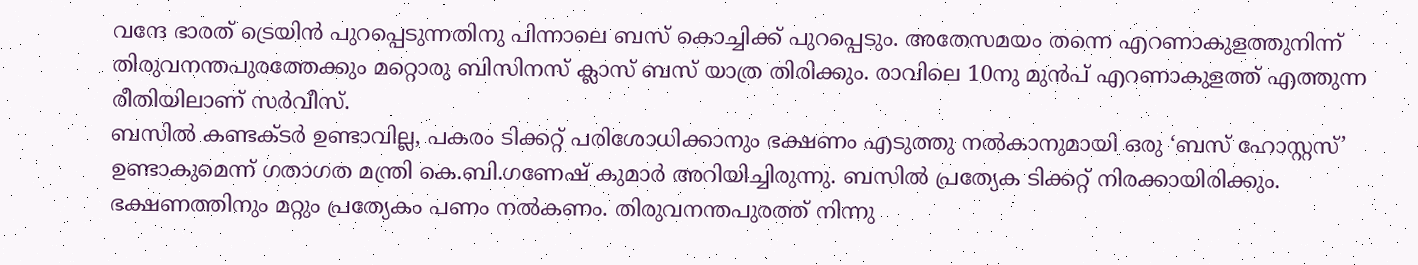വന്ദേ ഭാരത് ട്രെയിൻ പുറപ്പെടുന്നതിനു പിന്നാലെ ബസ് കൊച്ചിക്ക് പുറപ്പെടും. അതേസമയം തന്നെ എറണാകുളത്തുനിന്ന് തിരുവനന്തപുരത്തേക്കും മറ്റൊരു ബിസിനസ് ക്ലാസ് ബസ് യാത്ര തിരിക്കും. രാവിലെ 10നു മുൻപ് എറണാകുളത്ത് എത്തുന്ന രീതിയിലാണ് സർവീസ്.
ബസിൽ കണ്ടക്ടർ ഉണ്ടാവില്ല, പകരം ടിക്കറ്റ് പരിശോധിക്കാനും ഭക്ഷണം എടുത്തു നൽകാനുമായി ഒരു ‘ബസ് ഹോസ്റ്റസ്’ ഉണ്ടാകുമെന്ന് ഗതാഗത മന്ത്രി കെ.ബി.ഗണേഷ് കുമാർ അറിയിച്ചിരുന്നു. ബസിൽ പ്രത്യേക ടിക്കറ്റ് നിരക്കായിരിക്കും. ഭക്ഷണത്തിനും മറ്റും പ്രത്യേകം പണം നൽകണം. തിരുവനന്തപുരത്ത് നിന്നു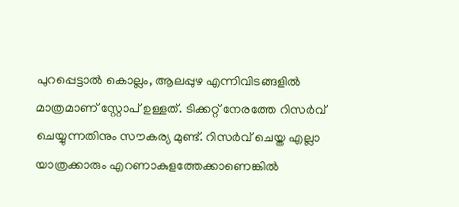പുറപ്പെട്ടാൽ കൊല്ലം, ആലപ്പുഴ എന്നിവിടങ്ങളിൽ മാത്രമാണ് സ്റ്റോപ് ഉള്ളത്. ടിക്കറ്റ് നേരത്തേ റിസർവ് ചെയ്യുന്നതിനും സൗകര്യ മുണ്ട്. റിസർവ് ചെയ്ത എല്ലാ യാത്രക്കാരും എറണാകുളത്തേക്കാണെങ്കിൽ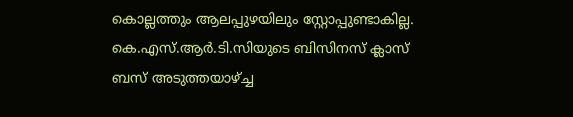കൊല്ലത്തും ആലപ്പുഴയിലും സ്റ്റോപ്പുണ്ടാകില്ല.
കെ.എസ്.ആർ.ടി.സിയുടെ ബിസിനസ് ക്ലാസ് ബസ് അടുത്തയാഴ്ച്ച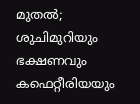മുതൽ; ശുചിമുറിയും ഭക്ഷണവും കഫെറ്റീരിയയും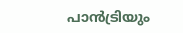പാൻട്രിയും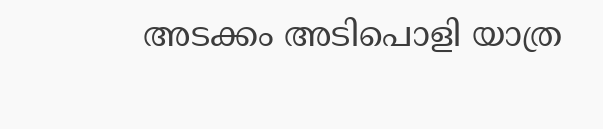അടക്കം അടിപൊളി യാത്ര